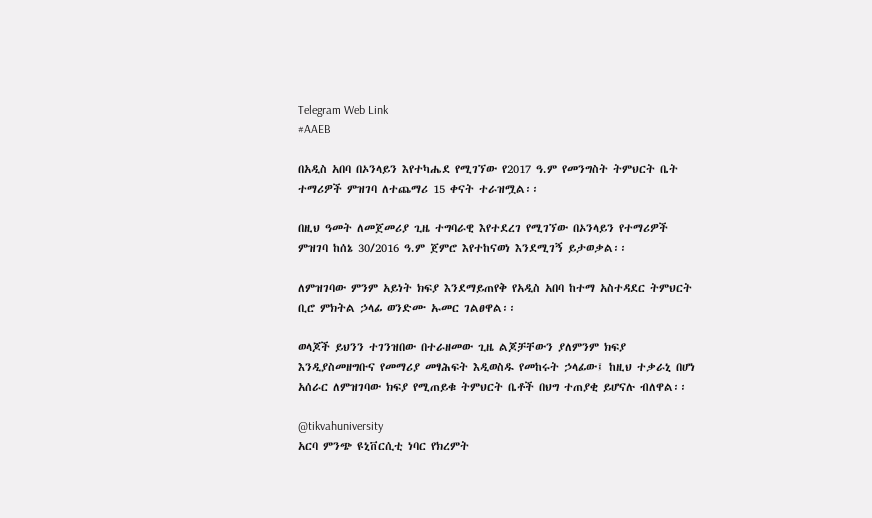Telegram Web Link
#AAEB

በአዲስ አበባ በኦንላይን እየተካሔደ የሚገኘው የ2017 ዓ.ም የመንግስት ትምህርት ቤት ተማሪዎች ምዝገባ ለተጨማሪ 15 ቀናት ተራዝሟል፡፡

በዚህ ዓመት ለመጀመሪያ ጊዜ ተግባራዊ እየተደረገ የሚገኘው በኦንላይን የተማሪዎች ምዝገባ ከሰኔ 30/2016 ዓ.ም ጀምሮ እየተከናወነ እንደሚገኝ ይታወቃል፡፡

ለምዝገባው ምንም አይነት ክፍያ እንደማይጠየቅ የአዲስ አበባ ከተማ አስተዳደር ትምህርት ቢሮ ምክትል ኃላፊ ወንድሙ ኡመር ገልፀዋል፡፡

ወላጆች ይህንን ተገንዝበው በተራዘመው ጊዜ ልጆቻቸውን ያለምንም ክፍያ እንዲያስመዘግቡና የመማሪያ መፃሕፍት እዲወስዱ የመከሩት ኃላፊው፤ ከዚህ ተቃራኒ በሆነ አሰራር ለምዝገባው ክፍያ የሚጠይቁ ትምህርት ቤቶች በህግ ተጠያቂ ይሆናሉ ብለዋል፡፡

@tikvahuniversity
አርባ ምንጭ ዩኒቨርሲቲ ነባር የክረምት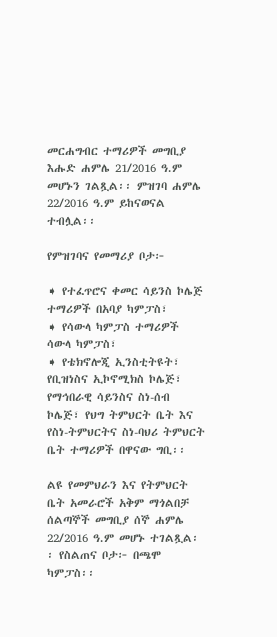መርሐግብር ተማሪዎች መግቢያ እሑድ ሐምሌ 21/2016 ዓ.ም መሆኑን ገልጿል፡፡ ምዝገባ ሐምሌ 22/2016 ዓ.ም ይከናወናል ተብሏል፡፡

የምዝገባና የመማሪያ ቦታ፦

➧ የተፈጥሮና ቀመር ሳይንስ ኮሌጅ ተማሪዎች በአባያ ካምፓስ፣
➧ የሳውላ ካምፓስ ተማሪዎች ሳውላ ካምፓስ፣
➧ የቴክኖሎጂ ኢንስቲትዩት፣ የቢዝነስና ኢኮኖሚክስ ኮሌጅ፣ የማኅበራዊ ሳይንስና ስነ-ሰብ ኮሌጅ፣ የህግ ትምህርት ቤት እና የስነ-ትምህርትና ስነ-ባህሪ ትምህርት ቤት ተማሪዎች በዋናው ግቢ፡፡

ልዩ የመምህራን እና የትምህርት ቤት አመራሮች አቅም ማጎልበቻ ሰልጣኞች መግቢያ ሰኞ ሐምሌ 22/2016 ዓ.ም መሆኑ ተገልጿል፡፡ የስልጠና ቦታ፦ በጫሞ ካምፓስ፡፡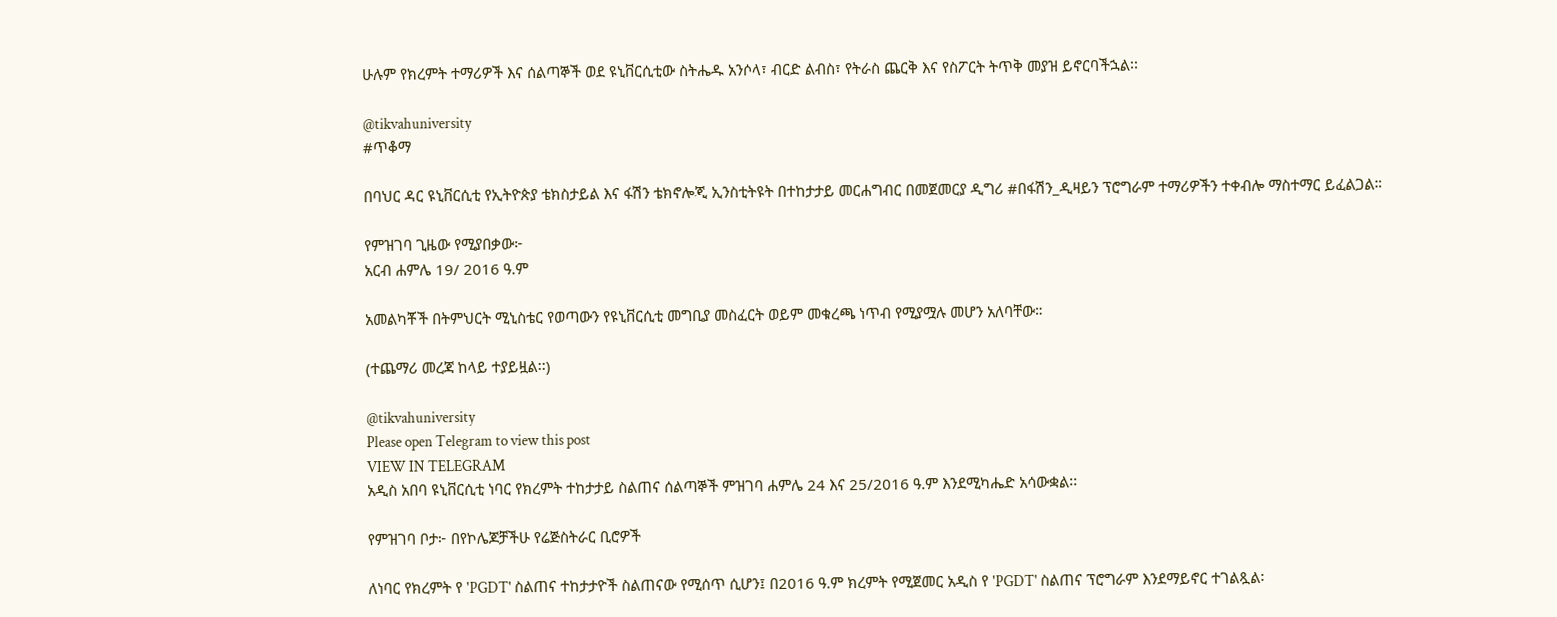ሁሉም የክረምት ተማሪዎች እና ሰልጣኞች ወደ ዩኒቨርሲቲው ስትሔዱ አንሶላ፣ ብርድ ልብስ፣ የትራስ ጨርቅ እና የስፖርት ትጥቅ መያዝ ይኖርባችኋል፡፡

@tikvahuniversity
#ጥቆማ

በባህር ዳር ዩኒቨርሲቲ የኢትዮጵያ ቴክስታይል እና ፋሽን ቴክኖሎጂ ኢንስቲትዩት በተከታታይ መርሐግብር በመጀመርያ ዲግሪ #በፋሽን_ዲዛይን ፕሮግራም ተማሪዎችን ተቀብሎ ማስተማር ይፈልጋል።

የምዝገባ ጊዜው የሚያበቃው፦
አርብ ሐምሌ 19/ 2016 ዓ.ም

አመልካቾች በትምህርት ሚኒስቴር የወጣውን የዩኒቨርሲቲ መግቢያ መስፈርት ወይም መቁረጫ ነጥብ የሚያሟሉ መሆን አለባቸው።

(ተጨማሪ መረጃ ከላይ ተያይዟል፡፡)

@tikvahuniversity
Please open Telegram to view this post
VIEW IN TELEGRAM
አዲስ አበባ ዩኒቨርሲቲ ነባር የክረምት ተከታታይ ስልጠና ሰልጣኞች ምዝገባ ሐምሌ 24 እና 25/2016 ዓ.ም እንደሚካሔድ አሳውቋል፡፡

የምዝገባ ቦታ፦ በየኮሌጆቻችሁ የሬጅስትራር ቢሮዎች

ለነባር የክረምት የ 'PGDT' ስልጠና ተከታታዮች ስልጠናው የሚሰጥ ሲሆን፤ በ2016 ዓ.ም ክረምት የሚጀመር አዲስ የ 'PGDT' ስልጠና ፕሮግራም እንደማይኖር ተገልጿል፡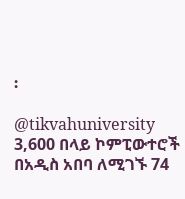፡

@tikvahuniversity
3,600 በላይ ኮምፒውተሮች በአዲስ አበባ ለሚገኙ 74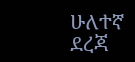ሁለተኛ ደረጃ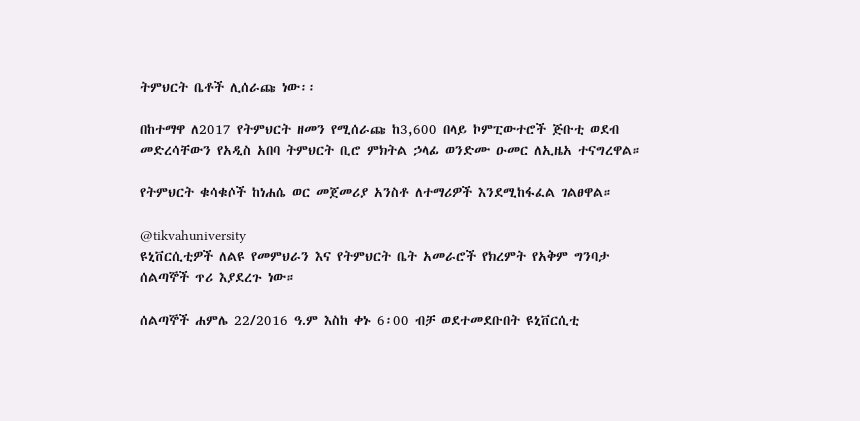ትምህርት ቤቶች ሊሰራጩ ነው፡፡

በከተማዋ ለ2017 የትምህርት ዘመን የሚሰራጩ ከ3,600 በላይ ኮምፒውተሮች ጅቡቲ ወደብ መድረሳቸውን የአዲስ አበባ ትምህርት ቢሮ ምክትል ኃላፊ ወንድሙ ዑመር ለኢዜአ ተናግረዋል።

የትምህርት ቁሳቁሶች ከነሐሴ ወር መጀመሪያ አንስቶ ለተማሪዎች እንደሚከፋፈል ገልፀዋል።

@tikvahuniversity
ዩኒቨርሲቲዎች ለልዩ የመምህራን እና የትምህርት ቤት አመራሮች የክረምት የአቅም ግንባታ ሰልጣኞች ጥሪ እያደረጉ ነው።

ሰልጣኞች ሐምሌ 22/2016 ዓ.ም እስከ ቀኑ 6፡00 ብቻ ወደተመደቡበት ዩኒቨርሲቲ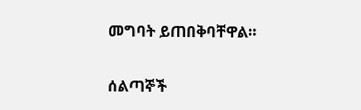መግባት ይጠበቅባቸዋል።

ሰልጣኞች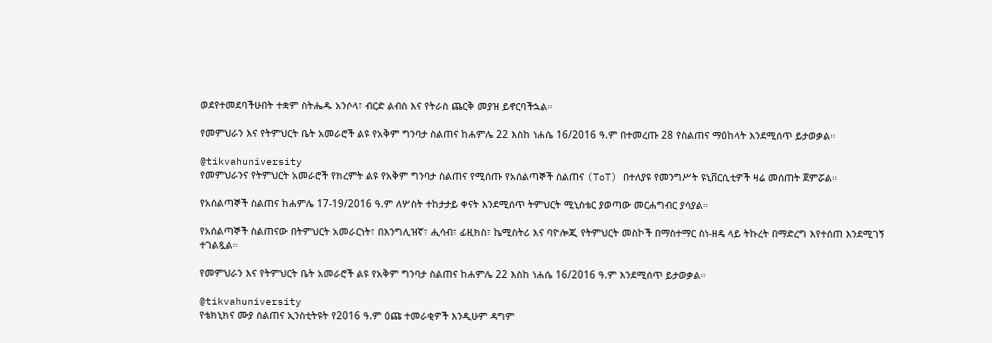ወደየተመደባችሁበት ተቋም ስትሔዱ አንሶላ፣ ብርድ ልብስ እና የትራስ ጨርቅ መያዝ ይኖርባችኋል።

የመምህራን እና የትምህርት ቤት አመራሮች ልዩ የአቅም ግንባታ ስልጠና ከሐምሌ 22 እስከ ነሐሴ 16/2016 ዓ.ም በተመረጡ 28 የስልጠና ማዕከላት እንደሚሰጥ ይታወቃል።

@tikvahuniversity
የመምህራንና የትምህርት አመራሮች የክረምት ልዩ የአቅም ግንባታ ስልጠና የሚሰጡ የአሰልጣኞች ስልጠና (ToT) በተለያዩ የመንግሥት ዩኒቨርሲቲዎች ዛሬ መሰጠት ጀምሯል።

የአሰልጣኞች ስልጠና ከሐምሌ 17-19/2016 ዓ.ም ለሦስት ተከታታይ ቀናት እንደሚሰጥ ትምህርት ሚኒስቴር ያወጣው መርሐግብር ያሳያል።

የአሰልጣኞች ስልጠናው በትምህርት አመራርነት፣ በእንግሊዝኛ፣ ሒሳብ፣ ፊዚክስ፣ ኬሚስትሪ እና ባዮሎጂ የትምህርት መስኮች በማስተማር ስነ-ዘዴ ላይ ትኩረት በማድረግ እየተሰጠ እንደሚገኝ ተገልጿል።

የመምህራን እና የትምህርት ቤት አመራሮች ልዩ የአቅም ግንባታ ስልጠና ከሐምሌ 22 እስከ ነሐሴ 16/2016 ዓ.ም እንደሚሰጥ ይታወቃል።

@tikvahuniversity
የቴክኒክና ሙያ ስልጠና ኢንስቲትዩት የ2016 ዓ.ም ዕጩ ተመራቂዎች እንዲሁም ዳግም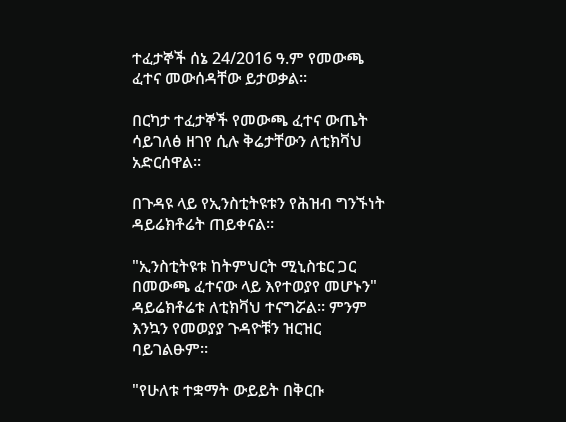ተፈታኞች ሰኔ 24/2016 ዓ.ም የመውጫ ፈተና መውሰዳቸው ይታወቃል።

በርካታ ተፈታኞች የመውጫ ፈተና ውጤት ሳይገለፅ ዘገየ ሲሉ ቅሬታቸውን ለቲክቫህ አድርሰዋል።

በጉዳዩ ላይ የኢንስቲትዩቱን የሕዝብ ግንኙነት ዳይሬክቶሬት ጠይቀናል።

"ኢንስቲትዩቱ ከትምህርት ሚኒስቴር ጋር በመውጫ ፈተናው ላይ እየተወያየ መሆኑን" ዳይሬክቶሬቱ ለቲክቫህ ተናግሯል። ምንም እንኳን የመወያያ ጉዳዮቹን ዝርዝር ባይገልፁም።

"የሁለቱ ተቋማት ውይይት በቅርቡ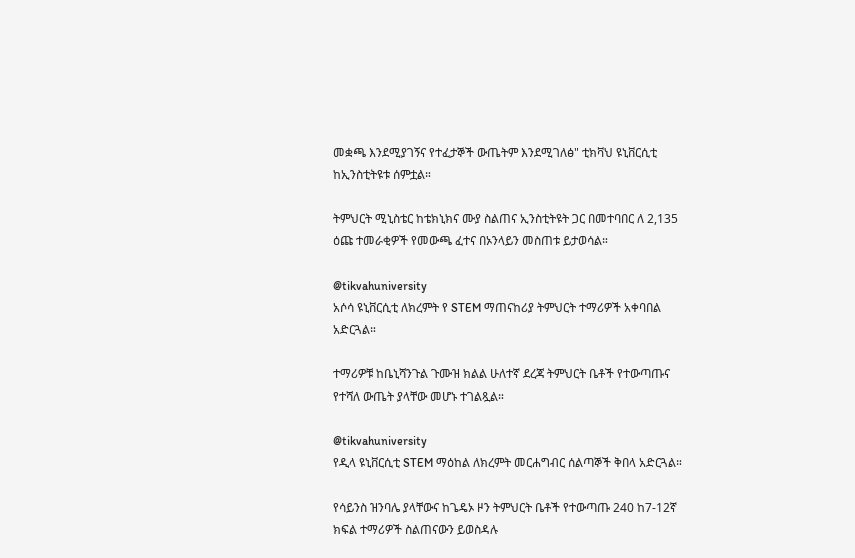መቋጫ እንደሚያገኝና የተፈታኞች ውጤትም እንደሚገለፅ" ቲክቫህ ዩኒቨርሲቲ ከኢንስቲትዩቱ ሰምቷል።

ትምህርት ሚኒስቴር ከቴክኒክና ሙያ ስልጠና ኢንስቲትዩት ጋር በመተባበር ለ 2,135 ዕጩ ተመራቂዎች የመውጫ ፈተና በኦንላይን መስጠቱ ይታወሳል።

@tikvahuniversity
አሶሳ ዩኒቨርሲቲ ለክረምት የ STEM ማጠናከሪያ ትምህርት ተማሪዎች አቀባበል አድርጓል።

ተማሪዎቹ ከቤኒሻንጉል ጉሙዝ ክልል ሁለተኛ ደረጃ ትምህርት ቤቶች የተውጣጡና የተሻለ ውጤት ያላቸው መሆኑ ተገልጿል።

@tikvahuniversity
የዲላ ዩኒቨርሲቲ STEM ማዕከል ለክረምት መርሐግብር ሰልጣኞች ቅበላ አድርጓል።

የሳይንስ ዝንባሌ ያላቸውና ከጌዴኦ ዞን ትምህርት ቤቶች የተውጣጡ 240 ከ7-12ኛ ክፍል ተማሪዎች ስልጠናውን ይወስዳሉ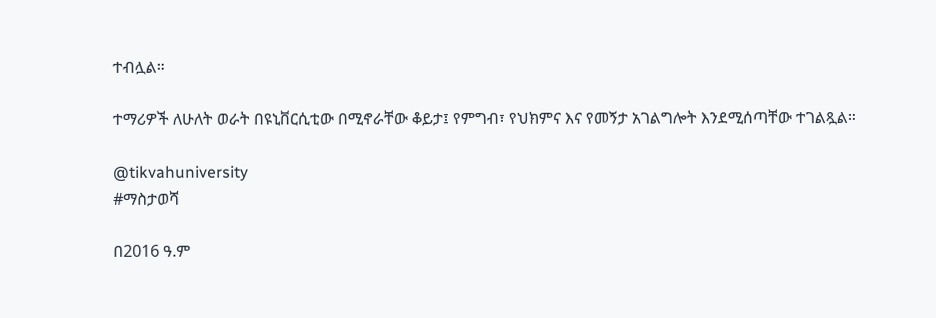ተብሏል።

ተማሪዎች ለሁለት ወራት በዩኒቨርሲቲው በሚኖራቸው ቆይታ፤ የምግብ፣ የህክምና እና የመኝታ አገልግሎት እንደሚሰጣቸው ተገልጿል።

@tikvahuniversity
#ማስታወሻ

በ2016 ዓ.ም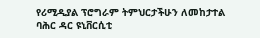የሪሚዲያል ፕሮግራም ትምህርታችሁን ለመከታተል ባሕር ዳር ዩኒቨርሲቲ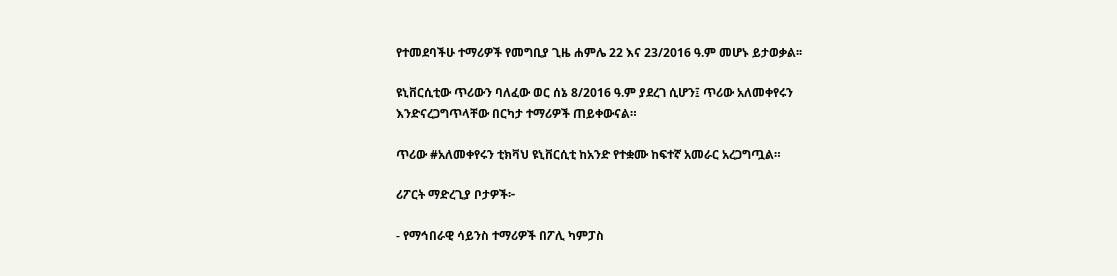የተመደባችሁ ተማሪዎች የመግቢያ ጊዜ ሐምሌ 22 እና 23/2016 ዓ.ም መሆኑ ይታወቃል፡፡

ዩኒቨርሲቲው ጥሪውን ባለፈው ወር ሰኔ 8/2016 ዓ.ም ያደረገ ሲሆን፤ ጥሪው አለመቀየሩን እንድናረጋግጥላቸው በርካታ ተማሪዎች ጠይቀውናል።

ጥሪው #አለመቀየሩን ቲክቫህ ዩኒቨርሲቲ ከአንድ የተቋሙ ከፍተኛ አመራር አረጋግጧል።

ሪፖርት ማድረጊያ ቦታዎች፦

- የማኅበራዊ ሳይንስ ተማሪዎች በፖሊ ካምፓስ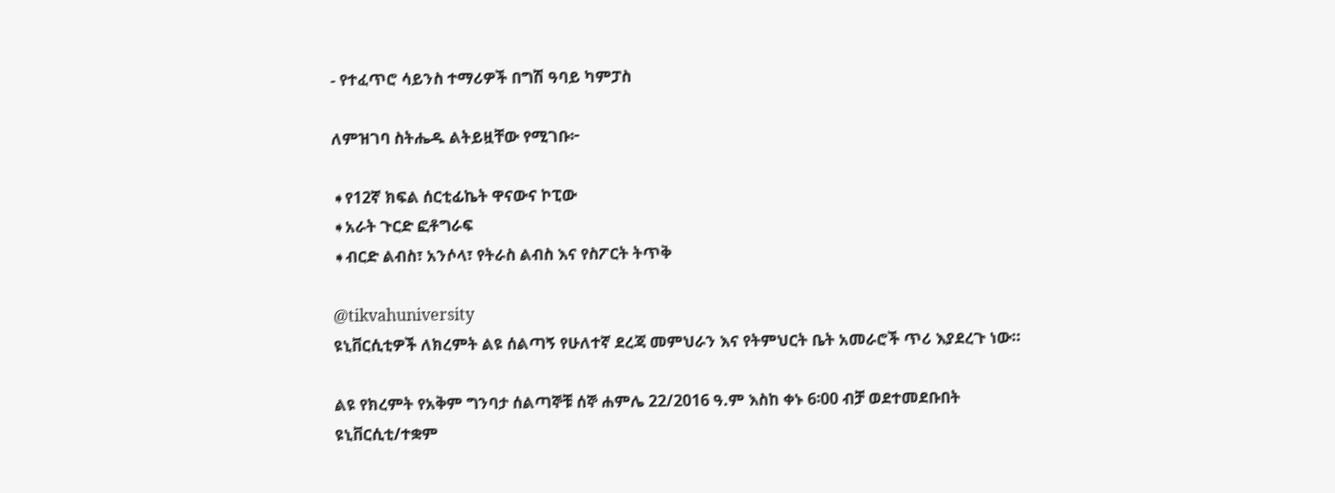- የተፈጥሮ ሳይንስ ተማሪዎች በግሽ ዓባይ ካምፓስ

ለምዝገባ ስትሔዱ ልትይዟቸው የሚገቡ፦

➧የ12ኛ ክፍል ሰርቲፊኬት ዋናውና ኮፒው
➧አራት ጉርድ ፎቶግራፍ
➧ብርድ ልብስ፣ አንሶላ፣ የትራስ ልብስ እና የስፖርት ትጥቅ

@tikvahuniversity
ዩኒቨርሲቲዎች ለክረምት ልዩ ሰልጣኝ የሁለተኛ ደረጃ መምህራን እና የትምህርት ቤት አመራሮች ጥሪ እያደረጉ ነው።

ልዩ የክረምት የአቅም ግንባታ ሰልጣኞቹ ሰኞ ሐምሌ 22/2016 ዓ.ም እስከ ቀኑ 6፡00 ብቻ ወደተመደቡበት ዩኒቨርሲቲ/ተቋም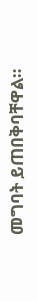መግባት ይጠበቅባቸዋል።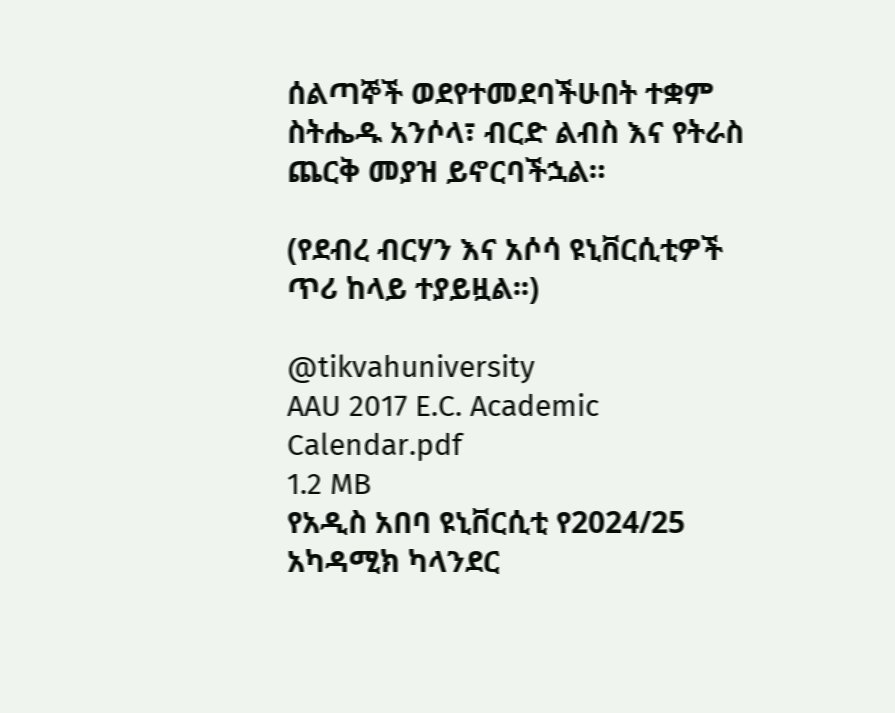ሰልጣኞች ወደየተመደባችሁበት ተቋም ስትሔዱ አንሶላ፣ ብርድ ልብስ እና የትራስ ጨርቅ መያዝ ይኖርባችኋል።

(የደብረ ብርሃን እና አሶሳ ዩኒቨርሲቲዎች ጥሪ ከላይ ተያይዟል፡፡)

@tikvahuniversity
AAU 2017 E.C. Academic Calendar.pdf
1.2 MB
የአዲስ አበባ ዩኒቨርሲቲ የ2024/25 አካዳሚክ ካላንደር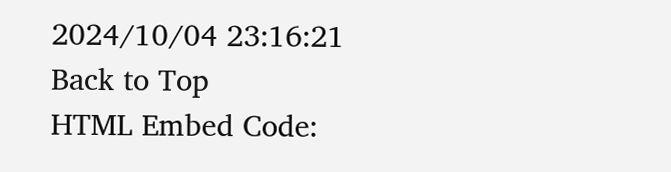2024/10/04 23:16:21
Back to Top
HTML Embed Code: